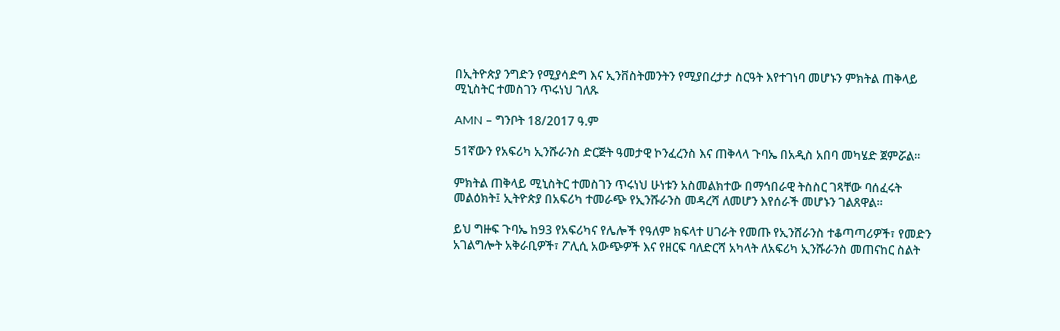በኢትዮጵያ ንግድን የሚያሳድግ እና ኢንቨስትመንትን የሚያበረታታ ስርዓት እየተገነባ መሆኑን ምክትል ጠቅላይ ሚኒስትር ተመስገን ጥሩነህ ገለጹ

AMN – ግንቦት 18/2017 ዓ.ም

51ኛውን የአፍሪካ ኢንሹራንስ ድርጅት ዓመታዊ ኮንፈረንስ እና ጠቅላላ ጉባኤ በአዲስ አበባ መካሄድ ጀምሯል።

ምክትል ጠቅላይ ሚኒስትር ተመስገን ጥሩነህ ሁነቱን አስመልክተው በማኅበራዊ ትስስር ገጻቸው ባሰፈሩት መልዕክት፤ ኢትዮጵያ በአፍሪካ ተመራጭ የኢንሹራንስ መዳረሻ ለመሆን እየሰራች መሆኑን ገልጸዋል።

ይህ ግዙፍ ጉባኤ ከ93 የአፍሪካና የሌሎች የዓለም ክፍላተ ሀገራት የመጡ የኢንሸራንስ ተቆጣጣሪዎች፣ የመድን አገልግሎት አቅራቢዎች፣ ፖሊሲ አውጭዎች እና የዘርፍ ባለድርሻ አካላት ለአፍሪካ ኢንሹራንስ መጠናከር ስልት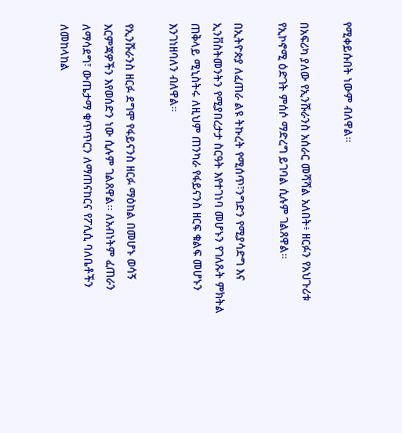የሚቀይሱበት ነውም ብለዋል።

በአፍሪካ ያለው የኢንሹራንስ አሰራር መሻሻል አለበት፥ ዘርፉን የአህጉሪቱ የኢኮኖሚ ዕድገት ምሰሶ ማድረግ ይገባል ሲሉም ገልጸዋል።

በኢትዮጵያ ለፈጠራ ልዩ ትኩረት የሚሰጥ፣ንግድን የሚያሳድግ እና ኢንቨስትመንትን የሚያበረታታ ስርዓት እየተገነባ መሆኑን የገለጹት ምክትል ጠቅላይ ሚኒስትሩ ለዚህም ጠንካራ የፋይናንስ ዘርፍ ቁልፍ መሆኑን እንገነዘባለን ብለዋል።

የኢንሹራንስ ዘርፉ ደግሞ የፋይናንስ ዘርፉ ማዕከል በመሆኑ ወሳኝ እርምጃዎችን እየወሰድን ነው ሲሉም ገልጸዋል፡፡ ለአብነትም ፈጠራን ለማሳደግ፣ ውጤታማ ቁጥጥርን ለማጠናከርና የፖሊሲ ባለቤቶችን ለመከላከል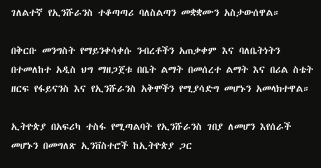ገለልተኛ የኢንሹራንስ ተቆጣጣሪ ባለስልጣን መቋቋሙን አስታውሰዋል።

በቅርቡ መንግስት የማይንቀሳቀሱ ንብረቶችን አጠቃቀም እና ባለቤትነትን በተመለከተ አዲስ ህግ ማዘጋጀቱ በቤት ልማት በመሰረተ ልማት እና በሪል ስቴት ዘርፍ የፋይናንስ እና የኢንሹራንስ አቅሞችን የሚያሳድግ መሆኑን አመላክተዋል።

ኢትዮጵያ በአፍሪካ ተስፋ የሚጣልባት የኢንሹራንስ ገበያ ለመሆን እየሰራች መሆኑን በመግለጽ ኢንቨስተሮች ከኢትዮጵያ ጋር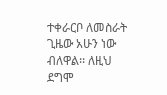ተቀራርቦ ለመስራት ጊዜው አሁን ነው ብለዋል፡፡ ለዚህ ደግሞ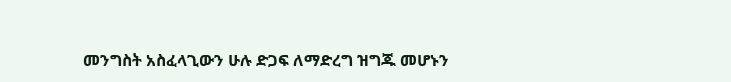መንግስት አስፈላጊውን ሁሉ ድጋፍ ለማድረግ ዝግጁ መሆኑን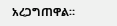አረጋግጠዋል።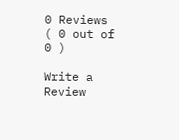0 Reviews ( 0 out of 0 )

Write a Review